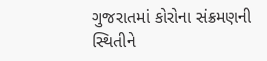ગુજરાતમાં કોરોના સંક્રમણની સ્થિતીને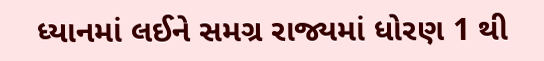ધ્યાનમાં લઈને સમગ્ર રાજ્યમાં ધોરણ 1 થી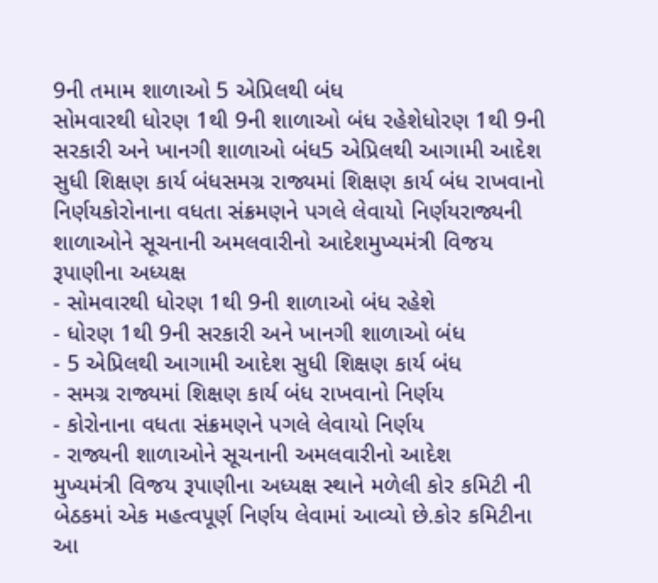9ની તમામ શાળાઓ 5 એપ્રિલથી બંધ
સોમવારથી ધોરણ 1થી 9ની શાળાઓ બંધ રહેશેધોરણ 1થી 9ની સરકારી અને ખાનગી શાળાઓ બંધ5 એપ્રિલથી આગામી આદેશ સુધી શિક્ષણ કાર્ય બંધસમગ્ર રાજ્યમાં શિક્ષણ કાર્ય બંધ રાખવાનો નિર્ણયકોરોનાના વધતા સંક્રમણને પગલે લેવાયો નિર્ણયરાજ્યની શાળાઓને સૂચનાની અમલવારીનો આદેશમુખ્યમંત્રી વિજય રૂપાણીના અધ્યક્ષ
- સોમવારથી ધોરણ 1થી 9ની શાળાઓ બંધ રહેશે
- ધોરણ 1થી 9ની સરકારી અને ખાનગી શાળાઓ બંધ
- 5 એપ્રિલથી આગામી આદેશ સુધી શિક્ષણ કાર્ય બંધ
- સમગ્ર રાજ્યમાં શિક્ષણ કાર્ય બંધ રાખવાનો નિર્ણય
- કોરોનાના વધતા સંક્રમણને પગલે લેવાયો નિર્ણય
- રાજ્યની શાળાઓને સૂચનાની અમલવારીનો આદેશ
મુખ્યમંત્રી વિજય રૂપાણીના અધ્યક્ષ સ્થાને મળેલી કોર કમિટી ની બેઠકમાં એક મહત્વપૂર્ણ નિર્ણય લેવામાં આવ્યો છે.કોર કમિટીના આ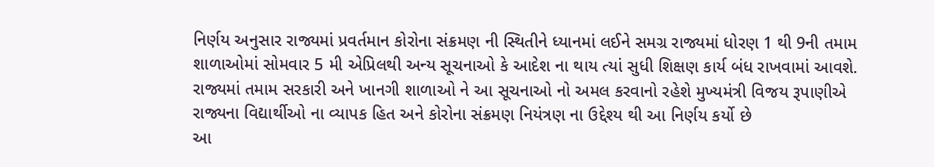નિર્ણય અનુસાર રાજ્યમાં પ્રવર્તમાન કોરોના સંક્રમણ ની સ્થિતીને ધ્યાનમાં લઈને સમગ્ર રાજ્યમાં ધોરણ 1 થી 9ની તમામ શાળાઓમાં સોમવાર 5 મી એપ્રિલથી અન્ય સૂચનાઓ કે આદેશ ના થાય ત્યાં સુધી શિક્ષણ કાર્ય બંધ રાખવામાં આવશે.
રાજ્યમાં તમામ સરકારી અને ખાનગી શાળાઓ ને આ સૂચનાઓ નો અમલ કરવાનો રહેશે મુખ્યમંત્રી વિજય રૂપાણીએ રાજ્યના વિદ્યાર્થીઓ ના વ્યાપક હિત અને કોરોના સંક્રમણ નિયંત્રણ ના ઉદ્દેશ્ય થી આ નિર્ણય કર્યો છે
આ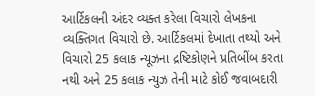આર્ટિકલની અંદર વ્યક્ત કરેલા વિચારો લેખકના વ્યક્તિગત વિચારો છે. આર્ટિકલમાં દેખાતા તથ્યો અને વિચારો 25 કલાક ન્યૂઝના દ્રષ્ટિકોણને પ્રતિબીંબ કરતા નથી અને 25 કલાક ન્યુઝ તેની માટે કોઈ જવાબદારી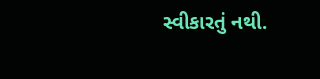સ્વીકારતું નથી.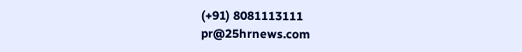(+91) 8081113111
pr@25hrnews.com